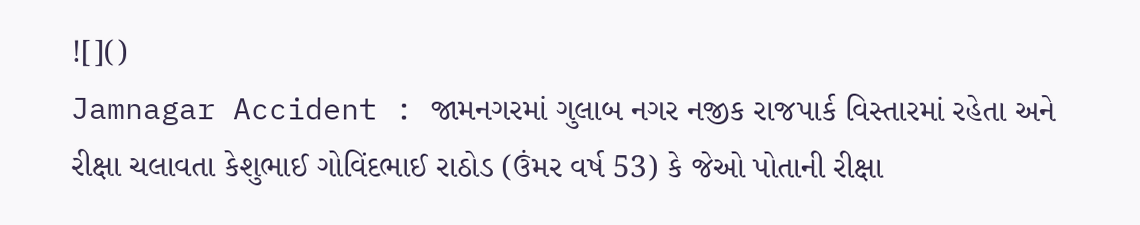![]()
Jamnagar Accident : જામનગરમાં ગુલાબ નગર નજીક રાજપાર્ક વિસ્તારમાં રહેતા અને રીક્ષા ચલાવતા કેશુભાઈ ગોવિંદભાઈ રાઠોડ (ઉંમર વર્ષ 53) કે જેઓ પોતાની રીક્ષા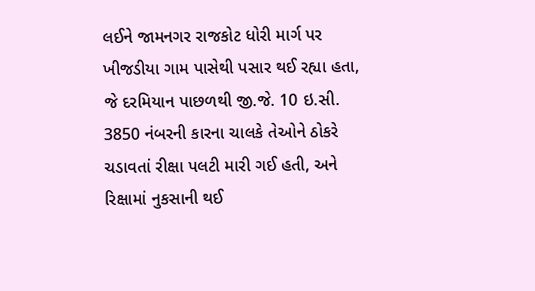લઈને જામનગર રાજકોટ ધોરી માર્ગ પર ખીજડીયા ગામ પાસેથી પસાર થઈ રહ્યા હતા, જે દરમિયાન પાછળથી જી.જે. 10 ઇ.સી. 3850 નંબરની કારના ચાલકે તેઓને ઠોકરે ચડાવતાં રીક્ષા પલટી મારી ગઈ હતી, અને રિક્ષામાં નુકસાની થઈ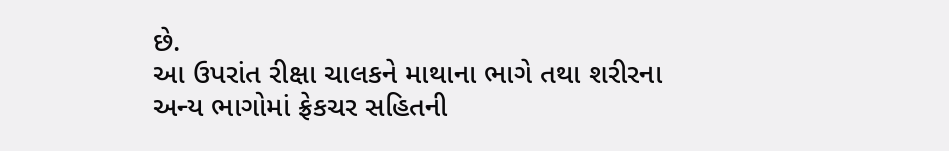છે.
આ ઉપરાંત રીક્ષા ચાલકને માથાના ભાગે તથા શરીરના અન્ય ભાગોમાં ફ્રેકચર સહિતની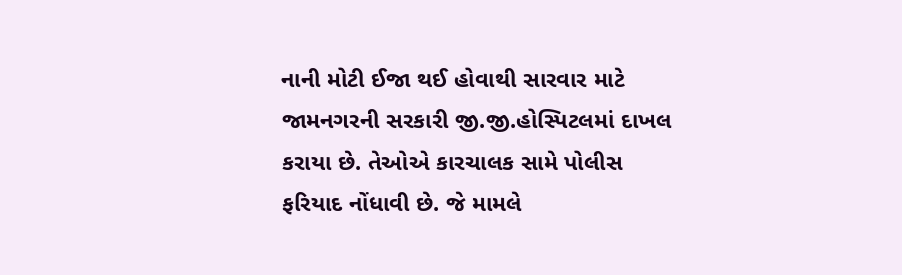નાની મોટી ઈજા થઈ હોવાથી સારવાર માટે જામનગરની સરકારી જી.જી.હોસ્પિટલમાં દાખલ કરાયા છે. તેઓએ કારચાલક સામે પોલીસ ફરિયાદ નોંધાવી છે. જે મામલે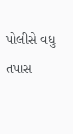પોલીસે વધુ તપાસ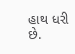હાથ ધરી છે.